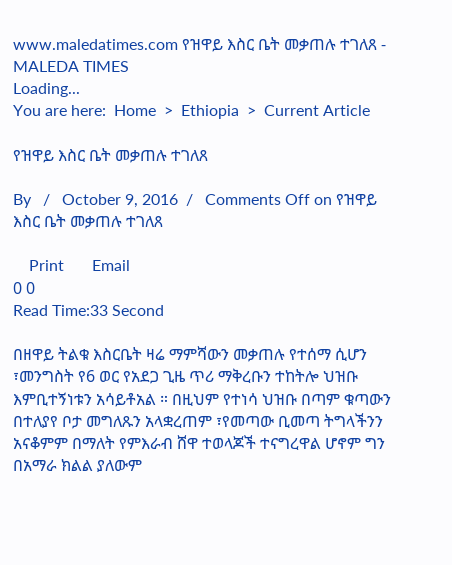www.maledatimes.com የዝዋይ እስር ቤት መቃጠሉ ተገለጸ - MALEDA TIMES
Loading...
You are here:  Home  >  Ethiopia  >  Current Article

የዝዋይ እስር ቤት መቃጠሉ ተገለጸ

By   /   October 9, 2016  /   Comments Off on የዝዋይ እስር ቤት መቃጠሉ ተገለጸ

    Print       Email
0 0
Read Time:33 Second

በዘዋይ ትልቁ እስርቤት ዛሬ ማምሻውን መቃጠሉ የተሰማ ሲሆን ፣መንግስት የ6 ወር የአደጋ ጊዜ ጥሪ ማቅረቡን ተከትሎ ህዝቡ እምቢተኝነቱን አሳይቶአል ። በዚህም የተነሳ ህዝቡ በጣም ቁጣውን በተለያየ ቦታ መግለጹን አላቋረጠም ፣የመጣው ቢመጣ ትግላችንን አናቆምም በማለት የምእራብ ሸዋ ተወላጆች ተናግረዋል ሆኖም ግን በአማራ ክልል ያለውም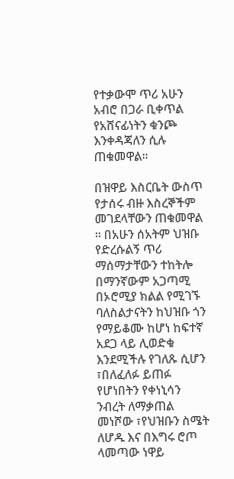የተቃውሞ ጥሪ አሁን አብሮ በጋራ ቢቀጥል የአሸናፊነትን ቁንጮ እንቀዳጃለን ሲሉ ጠቁመዋል።

በዝዋይ እስርቤት ውስጥ የታሰሩ ብዙ እስረኞችም መገደላቸውን ጠቁመዋል  ። በአሁን ሰአትም ህዝቡ የድረሱልኝ ጥሪ ማሰማታቸውን ተከትሎ በማንኛውም አጋጣሚ በኦሮሚያ ክልል የሚገኙ ባለስልታናትን ከህዝቡ ጎን የማይቆሙ ከሆነ ከፍተኛ አደጋ ላይ ሊወድቁ እንደሚችሉ የገለጹ ሲሆን ፣በለፈለፉ ይጠፉ የሆነበትን የቀነኒሳን ንብረት ለማቃጠል መነሾው ፣የህዝቡን ስሜት ለሆዱ እና በእግሩ ሮጦ ላመጣው ነዋይ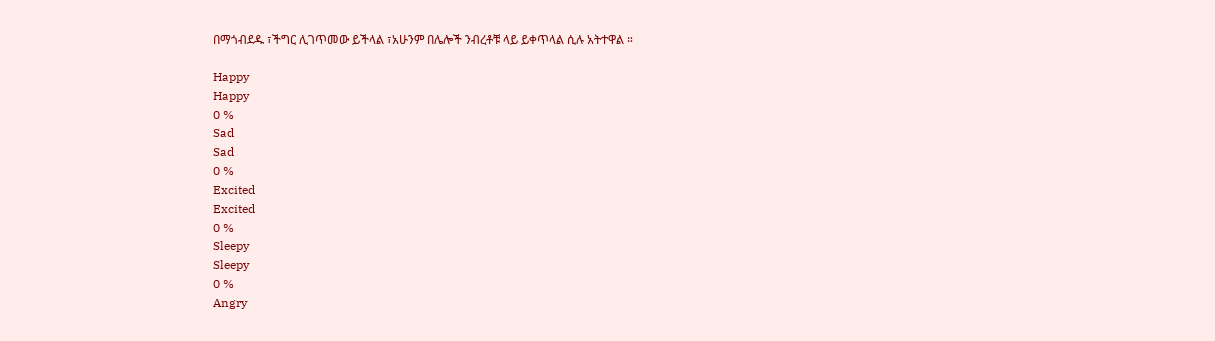በማጎብደዱ ፣ችግር ሊገጥመው ይችላል ፣አሁንም በሌሎች ንብረቶቹ ላይ ይቀጥላል ሲሉ አትተዋል ።

Happy
Happy
0 %
Sad
Sad
0 %
Excited
Excited
0 %
Sleepy
Sleepy
0 %
Angry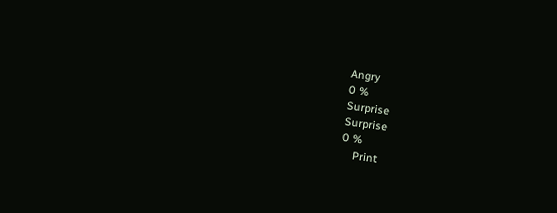Angry
0 %
Surprise
Surprise
0 %
    Print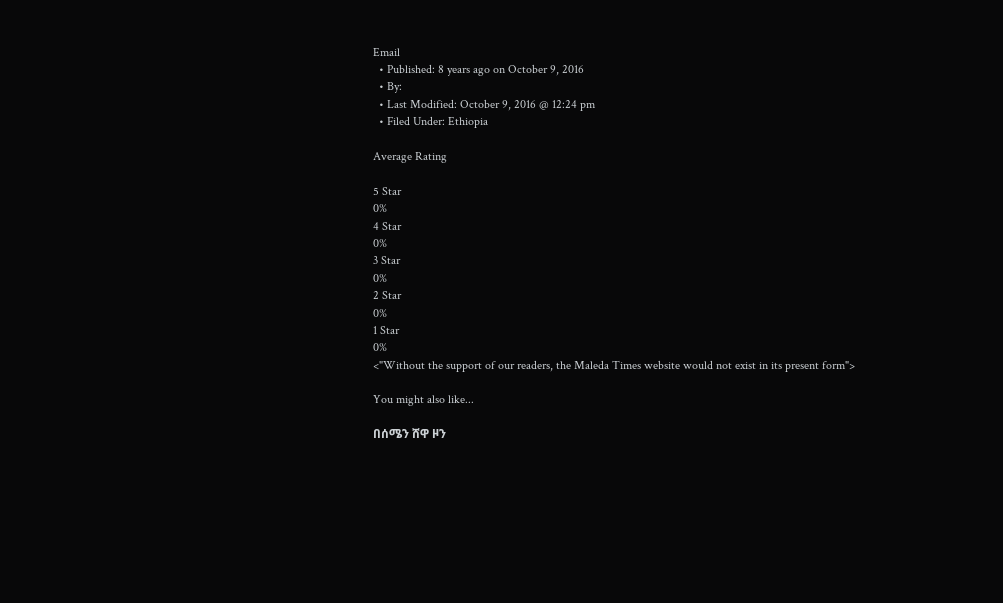Email
  • Published: 8 years ago on October 9, 2016
  • By:
  • Last Modified: October 9, 2016 @ 12:24 pm
  • Filed Under: Ethiopia

Average Rating

5 Star
0%
4 Star
0%
3 Star
0%
2 Star
0%
1 Star
0%
<"Without the support of our readers, the Maleda Times website would not exist in its present form">

You might also like...

በሰሜን ሸዋ ዞን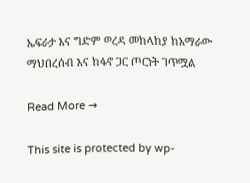ኤፍራታ እና ግድም ወረዳ መከላከያ ከአማራው ማህበረሰብ እና ከፋኖ ጋር ጦርነት ገጥሟል

Read More →

This site is protected by wp-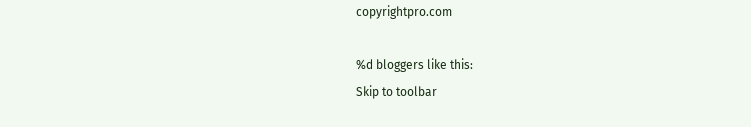copyrightpro.com

%d bloggers like this:
Skip to toolbar